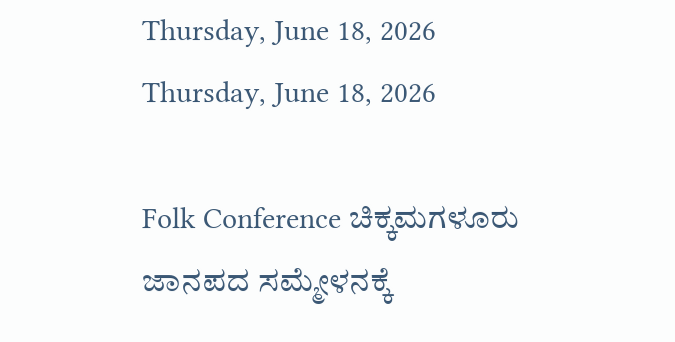Thursday, June 18, 2026
Thursday, June 18, 2026

Folk Conference ಚಿಕ್ಕಮಗಳೂರು ಜಾನಪದ ಸಮ್ಮೇಳನಕ್ಕೆ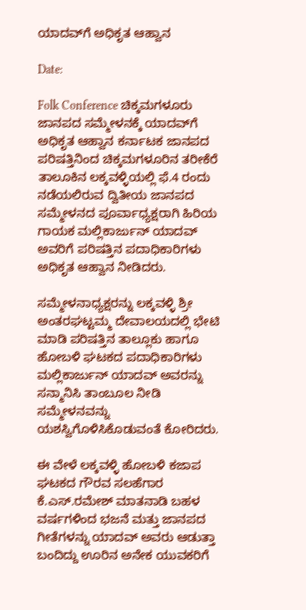ಯಾದವ್‌ಗೆ ಅಧಿಕೃತ ಆಹ್ವಾನ

Date:

Folk Conference ಚಿಕ್ಕಮಗಳೂರು ಜಾನಪದ ಸಮ್ಮೇಳನಕ್ಕೆ ಯಾದವ್‌ಗೆ ಅಧಿಕೃತ ಆಹ್ವಾನ ಕರ್ನಾಟಕ ಜಾನಪದ ಪರಿಷತ್ತಿನಿಂದ ಚಿಕ್ಕಮಗಳೂರಿನ ತರೀಕೆರೆ ತಾಲೂಕಿನ ಲಕ್ಕವಳ್ಳಿಯಲ್ಲಿ ಫೆ.4 ರಂದು ನಡೆಯಲಿರುವ ದ್ವಿತೀಯ ಜಾನಪದ ಸಮ್ಮೇಳನದ ಪೂರ್ವಾಧ್ಯಕ್ಷರಾಗಿ ಹಿರಿಯ ಗಾಯಕ ಮಲ್ಲಿಕಾರ್ಜುನ್ ಯಾದವ್ ಅವರಿಗೆ ಪರಿಷತ್ತಿನ ಪದಾಧಿಕಾರಿಗಳು ಅಧಿಕೃತ ಆಹ್ವಾನ ನೀಡಿದರು.

ಸಮ್ಮೇಳನಾಧ್ಯಕ್ಷರನ್ನು ಲಕ್ಕವಳ್ಳಿ ಶ್ರೀ ಅಂತರಘಟ್ಟಮ್ಮ ದೇವಾಲಯದಲ್ಲಿ ಭೇಟಿ ಮಾಡಿ ಪರಿಷತ್ತಿನ ತಾಲ್ಲೂಕು ಹಾಗೂ ಹೋಬಳಿ ಘಟಕದ ಪದಾಧಿಕಾರಿಗಳು ಮಲ್ಲಿಕಾರ್ಜುನ್ ಯಾದವ್ ಅವರನ್ನು ಸನ್ಮಾನಿಸಿ ತಾಂಬೂಲ ನೀಡಿ ಸಮ್ಮೇಳನವನ್ನು ಯಶಸ್ವಿಗೊಳಿಸಿಕೊಡುವಂತೆ ಕೋರಿದರು.

ಈ ವೇಳೆ ಲಕ್ಕವಳ್ಳಿ ಹೋಬಳಿ ಕಜಾಪ ಘಟಕದ ಗೌರವ ಸಲಹೆಗಾರ ಕೆ.ಎಸ್.ರಮೇಶ್ ಮಾತನಾಡಿ ಬಹಳ ವರ್ಷಗಳಿಂದ ಭಜನೆ ಮತ್ತು ಜಾನಪದ ಗೀತೆಗಳನ್ನು ಯಾದವ್ ಅವರು ಆಡುತ್ತಾ ಬಂದಿದ್ದು ಊರಿನ ಅನೇಕ ಯುವಕರಿಗೆ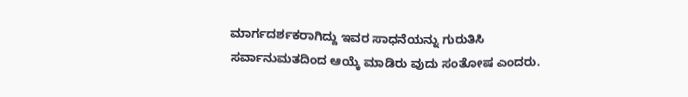ಮಾರ್ಗದರ್ಶಕರಾಗಿದ್ದು ಇವರ ಸಾಧನೆಯನ್ನು ಗುರುತಿಸಿ ಸರ್ವಾನುಮತದಿಂದ ಆಯ್ಕೆ ಮಾಡಿರು ವುದು ಸಂತೋಷ ಎಂದರು.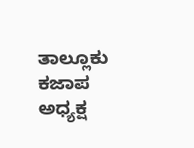ತಾಲ್ಲೂಕು ಕಜಾಪ ಅಧ್ಯಕ್ಷ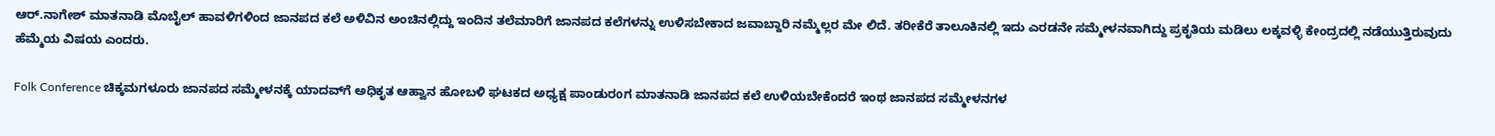ಆರ್.ನಾಗೇಶ್ ಮಾತನಾಡಿ ಮೊಬೈಲ್ ಹಾವಳಿಗಳಿಂದ ಜಾನಪದ ಕಲೆ ಅಳಿವಿನ ಅಂಚಿನಲ್ಲಿದ್ದು ಇಂದಿನ ತಲೆಮಾರಿಗೆ ಜಾನಪದ ಕಲೆಗಳನ್ನು ಉಳಿಸಬೇಕಾದ ಜವಾಬ್ದಾರಿ ನಮ್ಮೆಲ್ಲರ ಮೇ ಲಿದೆ. ತರೀಕೆರೆ ತಾಲೂಕಿನಲ್ಲಿ ಇದು ಎರಡನೇ ಸಮ್ಮೇಳನವಾಗಿದ್ದು ಪ್ರಕೃತಿಯ ಮಡಿಲು ಲಕ್ಕವಳ್ಳಿ ಕೇಂದ್ರದಲ್ಲಿ ನಡೆಯುತ್ತಿರುವುದು ಹೆಮ್ಮೆಯ ವಿಷಯ ಎಂದರು.

Folk Conference ಚಿಕ್ಕಮಗಳೂರು ಜಾನಪದ ಸಮ್ಮೇಳನಕ್ಕೆ ಯಾದವ್‌ಗೆ ಅಧಿಕೃತ ಆಹ್ವಾನ ಹೋಬಳಿ ಘಟಕದ ಅಧ್ಯಕ್ಷ ಪಾಂಡುರoಗ ಮಾತನಾಡಿ ಜಾನಪದ ಕಲೆ ಉಳಿಯಬೇಕೆಂದರೆ ಇಂಥ ಜಾನಪದ ಸಮ್ಮೇಳನಗಳ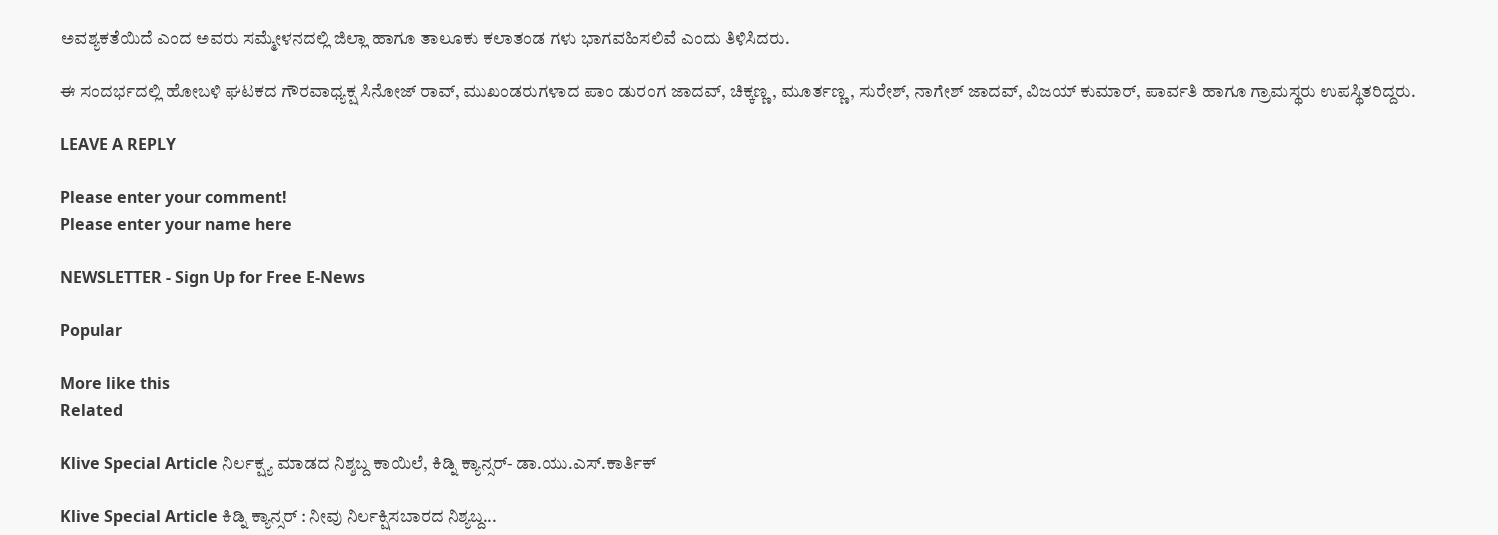ಅವಶ್ಯಕತೆಯಿದೆ ಎಂದ ಅವರು ಸಮ್ಮೇಳನದಲ್ಲಿ ಜಿಲ್ಲಾ ಹಾಗೂ ತಾಲೂಕು ಕಲಾತಂಡ ಗಳು ಭಾಗವಹಿಸಲಿವೆ ಎಂದು ತಿಳಿಸಿದರು.

ಈ ಸಂದರ್ಭದಲ್ಲಿ ಹೋಬಳಿ ಘಟಕದ ಗೌರವಾಧ್ಯಕ್ಷ ಸಿನೋಜ್ ರಾವ್, ಮುಖಂಡರುಗಳಾದ ಪಾಂ ಡುರಂಗ ಜಾದವ್, ಚಿಕ್ಕಣ್ಣ, ಮೂರ್ತಣ್ಣ, ಸುರೇಶ್, ನಾಗೇಶ್ ಜಾದವ್, ವಿಜಯ್ ಕುಮಾರ್, ಪಾರ್ವತಿ ಹಾಗೂ ಗ್ರಾಮಸ್ಥರು ಉಪಸ್ಥಿತರಿದ್ದರು.

LEAVE A REPLY

Please enter your comment!
Please enter your name here

NEWSLETTER - Sign Up for Free E-News

Popular

More like this
Related

Klive Special Article ನಿರ್ಲಕ್ಷ್ಯ ಮಾಡದ ನಿಶ್ಶಬ್ದ ಕಾಯಿಲೆ, ಕಿಡ್ನಿ ಕ್ಯಾನ್ಸರ್- ಡಾ.ಯು‌.ಎಸ್.ಕಾರ್ತಿಕ್

Klive Special Article ಕಿಡ್ನಿ ಕ್ಯಾನ್ಸರ್ : ನೀವು ನಿರ್ಲಕ್ಷಿಸಬಾರದ ನಿಶ್ಯಬ್ದ...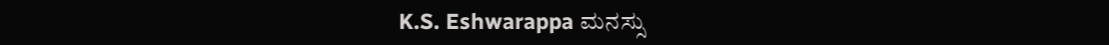K.S. Eshwarappa ಮನಸ್ಸು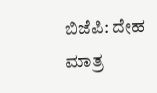ಬಿಜೆಪಿ: ದೇಹ ಮಾತ್ರ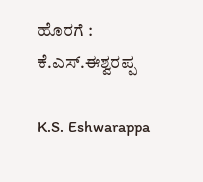ಹೊರಗೆ : ಕೆ.ಎಸ್.ಈಶ್ವರಪ್ಪ

K.S. Eshwarappa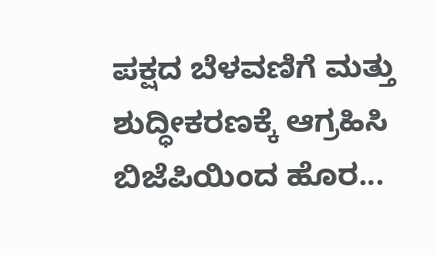ಪಕ್ಷದ ಬೆಳವಣಿಗೆ ಮತ್ತು ಶುದ್ಧೀಕರಣಕ್ಕೆ ಆಗ್ರಹಿಸಿ ಬಿಜೆಪಿಯಿಂದ ಹೊರ...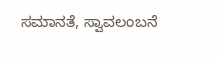ಸಮಾನತೆ, ಸ್ವಾವಲಂಬನೆ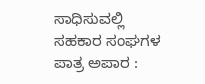ಸಾಧಿಸುವಲ್ಲಿ ಸಹಕಾರ ಸಂಘಗಳ ಪಾತ್ರ ಅಪಾರ :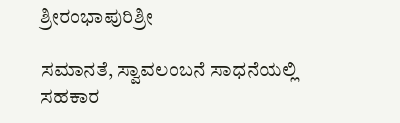ಶ್ರೀರಂಭಾಪುರಿಶ್ರೀ

ಸಮಾನತೆ, ಸ್ವಾವಲಂಬನೆ ಸಾಧನೆಯಲ್ಲಿ ಸಹಕಾರ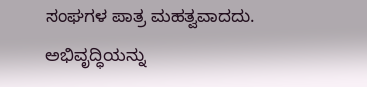ಸಂಘಗಳ ಪಾತ್ರ ಮಹತ್ವವಾದದು. ಅಭಿವೃದ್ಧಿಯನ್ನು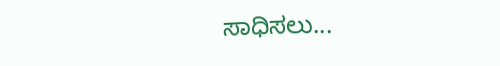ಸಾಧಿಸಲು...